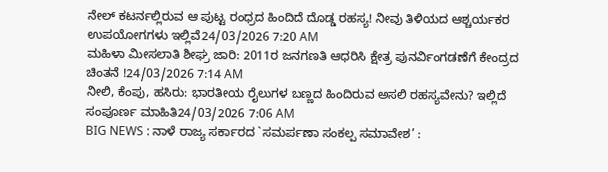ನೇಲ್ ಕಟರ್ನಲ್ಲಿರುವ ಆ ಪುಟ್ಟ ರಂಧ್ರದ ಹಿಂದಿದೆ ದೊಡ್ಡ ರಹಸ್ಯ! ನೀವು ತಿಳಿಯದ ಆಶ್ಚರ್ಯಕರ ಉಪಯೋಗಗಳು ಇಲ್ಲಿವೆ24/03/2026 7:20 AM
ಮಹಿಳಾ ಮೀಸಲಾತಿ ಶೀಘ್ರ ಜಾರಿ: 2011ರ ಜನಗಣತಿ ಆಧರಿಸಿ ಕ್ಷೇತ್ರ ಪುನರ್ವಿಂಗಡಣೆಗೆ ಕೇಂದ್ರದ ಚಿಂತನೆ !24/03/2026 7:14 AM
ನೀಲಿ, ಕೆಂಪು, ಹಸಿರು: ಭಾರತೀಯ ರೈಲುಗಳ ಬಣ್ಣದ ಹಿಂದಿರುವ ಅಸಲಿ ರಹಸ್ಯವೇನು? ಇಲ್ಲಿದೆ ಸಂಪೂರ್ಣ ಮಾಹಿತಿ24/03/2026 7:06 AM
BIG NEWS : ನಾಳೆ ರಾಜ್ಯ ಸರ್ಕಾರದ `ಸಮರ್ಪಣಾ ಸಂಕಲ್ಪ ಸಮಾವೇಶ’ :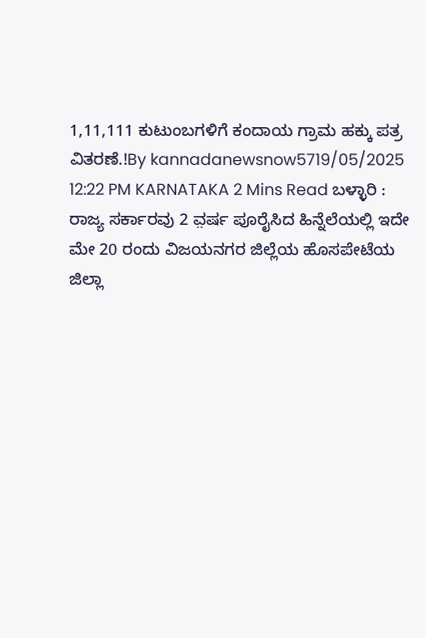1,11,111 ಕುಟುಂಬಗಳಿಗೆ ಕಂದಾಯ ಗ್ರಾಮ ಹಕ್ಕು ಪತ್ರ ವಿತರಣೆ.!By kannadanewsnow5719/05/2025 12:22 PM KARNATAKA 2 Mins Read ಬಳ್ಳಾರಿ : ರಾಜ್ಯ ಸರ್ಕಾರವು 2 ವ಼ರ್ಷ ಪೂರೈಸಿದ ಹಿನ್ನೆಲೆಯಲ್ಲಿ ಇದೇ ಮೇ 20 ರಂದು ವಿಜಯನಗರ ಜಿಲ್ಲೆಯ ಹೊಸಪೇಟೆಯ ಜಿಲ್ಲಾ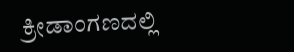ಕ್ರೀಡಾಂಗಣದಲ್ಲಿ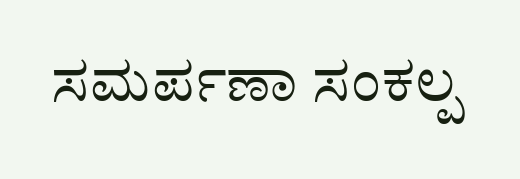ಸಮರ್ಪಣಾ ಸಂಕಲ್ಪ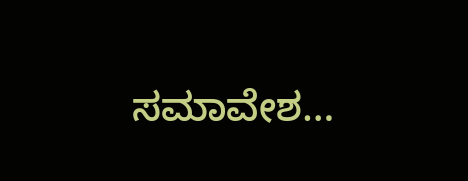ಸಮಾವೇಶ…